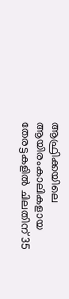ആഫ്രിക്കയിലെ ആയിരംകാലികളായ തേരട്ടകളിൽ ചിലതിന് 35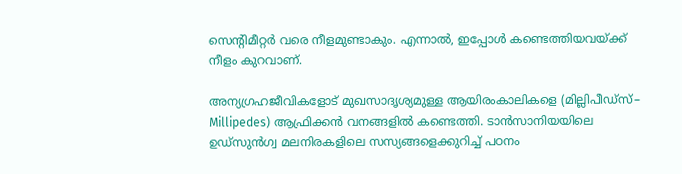സെന്റിമീറ്റർ വരെ നീളമുണ്ടാകും. എന്നാൽ, ഇപ്പോൾ കണ്ടെത്തിയവയ്ക്ക് നീളം കുറവാണ്.

അന്യഗ്രഹജീവികളോട് മുഖസാദൃശ്യമുള്ള ആയിരംകാലികളെ (മില്ലിപീഡ്സ്– Millipedes) ആഫ്രിക്കൻ വനങ്ങളിൽ കണ്ടെത്തി. ടാൻസാനിയയിലെ ഉഡ്‌സുൻഗ്വ മലനിരകളിലെ സസ്യങ്ങളെക്കുറിച്ച് പഠനം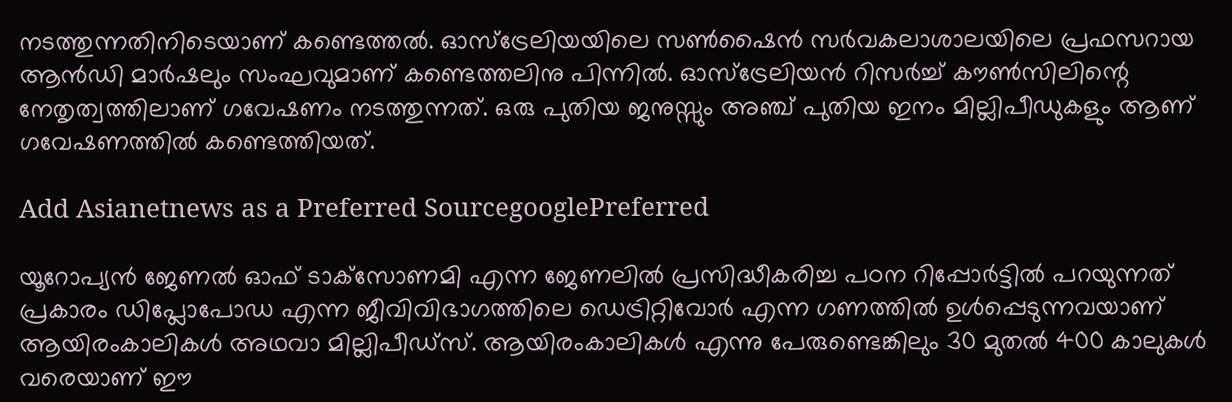നടത്തുന്നതിനിടെയാണ് കണ്ടെത്തൽ. ഓസ്‌ട്രേലിയയിലെ സൺഷൈൻ സർവകലാശാലയിലെ പ്രഫസറായ ആൻഡി മാർഷലും സംഘവുമാണ് കണ്ടെത്തലിനു പിന്നിൽ. ഓസ്‌ട്രേലിയൻ റിസർച്ച് കൗൺസിലിന്റെ നേതൃത്വത്തിലാണ് ഗവേഷണം നടത്തുന്നത്. ഒരു പുതിയ ജനുസ്സും അഞ്ച് പുതിയ ഇനം മില്ലിപീഡുകളും ആണ് ഗവേഷണത്തിൽ കണ്ടെത്തിയത്.

Add Asianetnews as a Preferred SourcegooglePreferred

യൂറോപ്യൻ ജേണൽ ഓഫ് ടാക്‌സോണമി എന്ന ജേണലിൽ പ്രസിദ്ധീകരിച്ച പഠന റിപ്പോർട്ടിൽ പറയുന്നത് പ്രകാരം ഡിപ്ലോപോഡ എന്ന ജീവിവിഭാഗത്തിലെ ഡെട്രിറ്റിവോർ എന്ന ഗണത്തിൽ ഉൾപ്പെടുന്നവയാണ് ആയിരംകാലികൾ അഥവാ മില്ലിപീഡ്‌സ്. ആയിരംകാലികൾ എന്നു പേരുണ്ടെങ്കിലും 30 മുതൽ 400 കാലുകൾ വരെയാണ് ഈ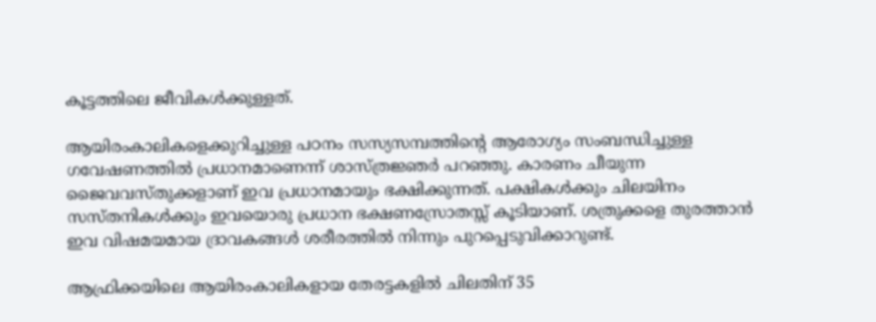കൂട്ടത്തിലെ ജീവികൾക്കുള്ളത്.

ആയിരംകാലികളെക്കുറിച്ചുള്ള പഠനം സസ്യസമ്പത്തിന്റെ ആരോഗ്യം സംബന്ധിച്ചുള്ള ഗവേഷണത്തിൽ പ്രധാനമാണെന്ന് ശാസ്ത്രജ്ഞർ പറഞ്ഞു. കാരണം ചീയുന്ന ജൈവവസ്തുക്കളാണ് ഇവ പ്രധാനമായും ഭക്ഷിക്കുന്നത്. പക്ഷികൾക്കും ചിലയിനം സസ്തനികൾക്കും ഇവയൊരു പ്രധാന ഭക്ഷണസ്രോതസ്സ് കൂടിയാണ്. ശത്രുക്കളെ തുരത്താൻ ഇവ വിഷമയമായ ദ്രാവകങ്ങൾ ശരീരത്തിൽ നിന്നും പുറപ്പെടുവിക്കാറുണ്ട്.

ആഫ്രിക്കയിലെ ആയിരംകാലികളായ തേരട്ടകളിൽ ചിലതിന് 35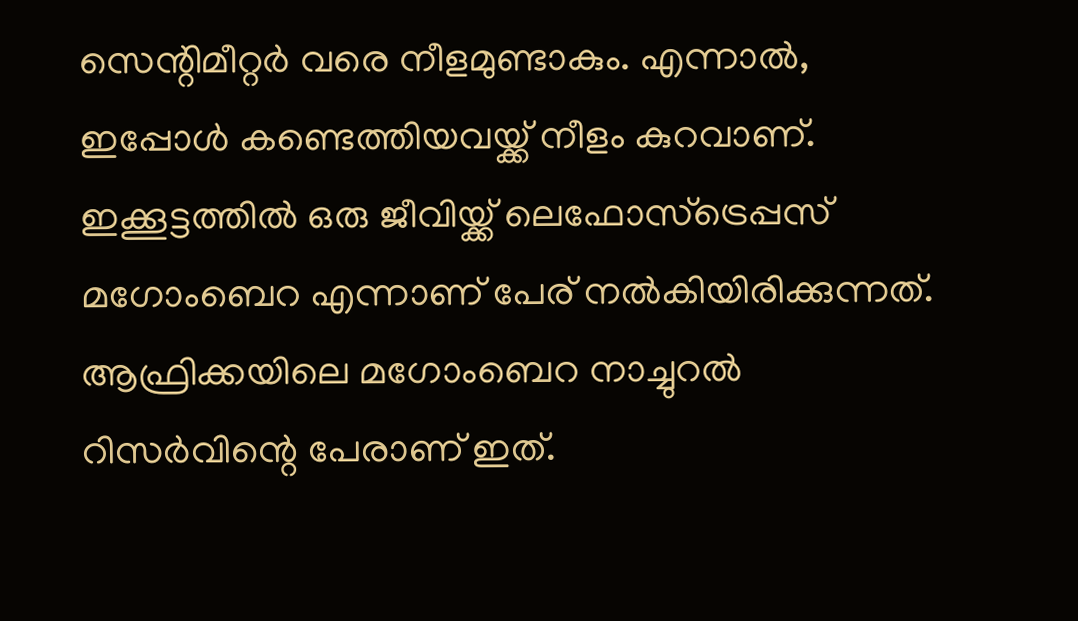സെന്റിമീറ്റർ വരെ നീളമുണ്ടാകും. എന്നാൽ, ഇപ്പോൾ കണ്ടെത്തിയവയ്ക്ക് നീളം കുറവാണ്. ഇക്കൂട്ടത്തിൽ ഒരു ജീവിയ്ക്ക് ലെഫോസ്‌ട്രെപ്പസ് മഗോംബെറ എന്നാണ് പേര് നൽകിയിരിക്കുന്നത്. ആഫ്രിക്കയിലെ മഗോംബെറ നാച്ചുറൽ റിസർവിന്റെ പേരാണ് ഇത്.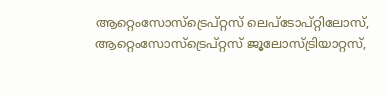ആറ്റെംസോസ്ട്രെപ്റ്റസ് ലെപ്‌ടോപ്‌റ്റിലോസ്, ആറ്റെംസോസ്‌ട്രെപ്റ്റസ് ജൂലോസ്‌ട്രിയാറ്റസ്,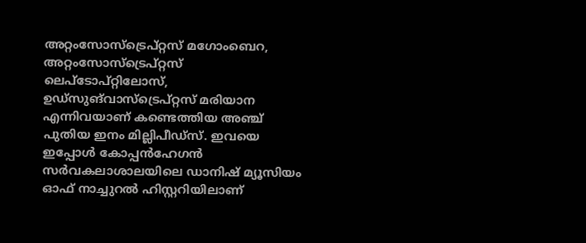അറ്റംസോസ്‌ട്രെപ്റ്റസ് മഗോംബെറ, അറ്റംസോസ്‌ട്രെപ്റ്റസ് ലെപ്‌ടോപ്‌റ്റിലോസ്, ഉഡ്‌സുങ്‌വാസ്‌ട്രെപ്റ്റസ് മരിയാന എന്നിവയാണ് കണ്ടെത്തിയ അഞ്ച് പുതിയ ഇനം മില്ലിപീഡ്സ്. ഇവയെ ഇപ്പോൾ കോപ്പൻഹേഗൻ സർവകലാശാലയിലെ ഡാനിഷ് മ്യൂസിയം ഓഫ് നാച്ചുറൽ ഹിസ്റ്ററിയിലാണ്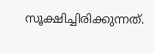സൂക്ഷിച്ചിരിക്കുന്നത്.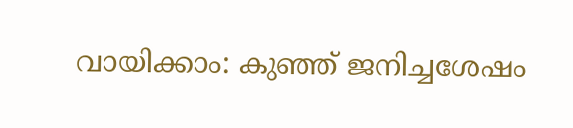വായിക്കാം: കുഞ്ഞ് ജനിച്ചശേഷം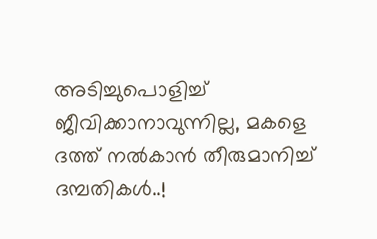അടിച്ചുപൊളിച്ച് ജീവിക്കാനാവുന്നില്ല, മകളെ ദത്ത് നൽകാൻ തീരുമാനിച്ച് ദമ്പതികൾ..!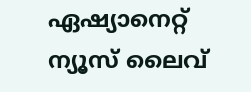ഏഷ്യാനെറ്റ് ന്യൂസ് ലൈവ്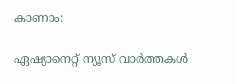കാണാം:

ഏഷ്യാനെറ്റ് ന്യൂസ് വാർത്തകൾ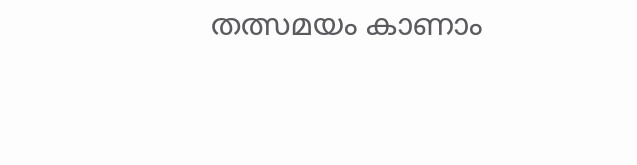തത്സമയം കാണാം